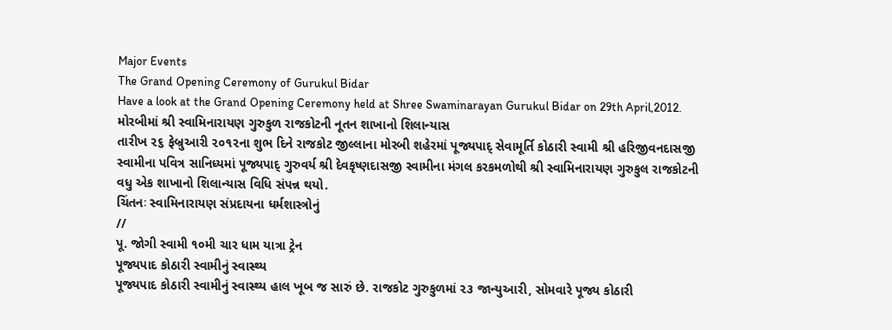Major Events
The Grand Opening Ceremony of Gurukul Bidar
Have a look at the Grand Opening Ceremony held at Shree Swaminarayan Gurukul Bidar on 29th April,2012.
મોરબીમાં શ્રી સ્વામિનારાયણ ગુરુકુળ રાજકોટની નૂતન શાખાનો શિલાન્યાસ
તારીખ ૨૬ ફેબ્રુઆરી ૨૦૧૨ના શુભ દિને રાજકોટ જીલ્લાના મોરબી શહેરમાં પૂજ્યપાદ્ સેવામૂર્તિ કોઠારી સ્વામી શ્રી હરિજીવનદાસજી સ્વામીના પવિત્ર સાનિધ્યમાં પૂજ્યપાદ્ ગુરુવર્ય શ્રી દેવકૃષ્ણદાસજી સ્વામીના મંગલ કરકમળોથી શ્રી સ્વામિનારાયણ ગુરુકુલ રાજકોટની વધુ એક શાખાનો શિલાન્યાસ વિધિ સંપન્ન થયો.
ચિંતનઃ સ્વામિનારાયણ સંપ્રદાયના ધર્મશાસ્ત્રોનું
//
પૂ. જોગી સ્વામી ૧૦મી ચાર ધામ યાત્રા ટ્રેન
પૂજ્યપાદ કોઠારી સ્વામીનું સ્વાસ્થ્ય
પૂજ્યપાદ કોઠારી સ્વામીનું સ્વાસ્થ્ય હાલ ખૂબ જ સારું છે. રાજકોટ ગુરુકુળમાં ૨૩ જાન્યુઆરી, સોમવારે પૂજ્ય કોઠારી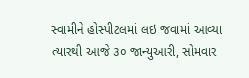સ્વામીને હોસ્પીટલમાં લઇ જવામાં આવ્યા ત્યારથી આજે ૩૦ જાન્યુઆરી, સોમવાર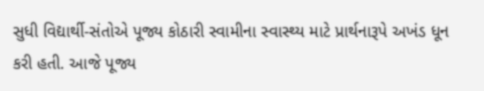સુધી વિદ્યાર્થી-સંતોએ પૂજ્ય કોઠારી સ્વામીના સ્વાસ્થ્ય માટે પ્રાર્થનારૂપે અખંડ ધૂન કરી હતી. આજે પૂજ્ય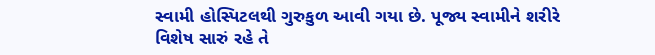સ્વામી હોસ્પિટલથી ગુરુકુળ આવી ગયા છે. પૂજ્ય સ્વામીને શરીરે વિશેષ સારું રહે તે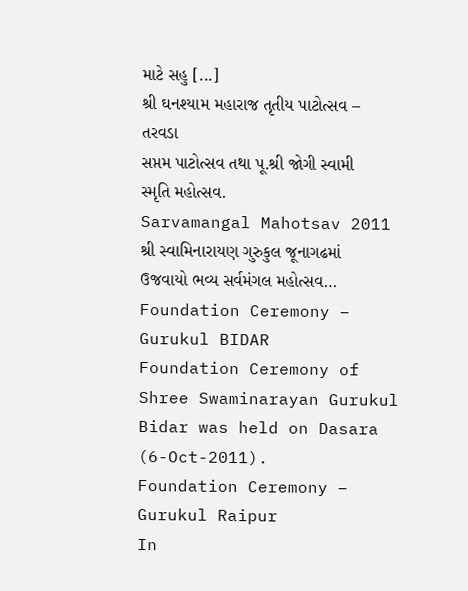માટે સહુ [...]
શ્રી ઘનશ્યામ મહારાજ તૃતીય પાટોત્સવ – તરવડા
સપ્તમ પાટોત્સવ તથા પૂ.શ્રી જોગી સ્વામી સ્મૃતિ મહોત્સવ.
Sarvamangal Mahotsav 2011
શ્રી સ્વામિનારાયણ ગુરુકુલ જૂનાગઢમાં ઉજવાયો ભવ્ય સર્વમંગલ મહોત્સવ…
Foundation Ceremony – Gurukul BIDAR
Foundation Ceremony of Shree Swaminarayan Gurukul Bidar was held on Dasara (6-Oct-2011).
Foundation Ceremony – Gurukul Raipur
In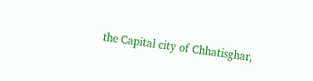the Capital city of Chhatisghar,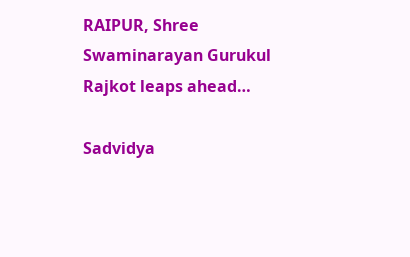RAIPUR, Shree Swaminarayan Gurukul Rajkot leaps ahead…

Sadvidya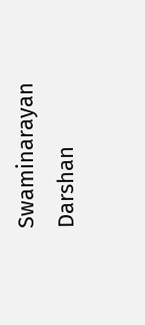Swaminarayan Darshan